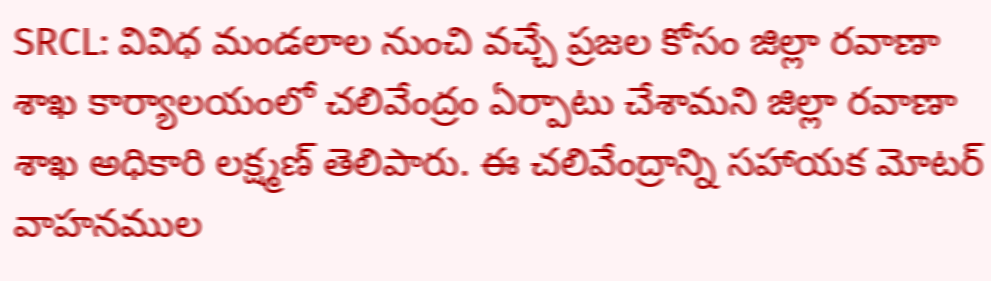SRCL: వివిధ మండలాల నుంచి వచ్చే ప్రజల కోసం జిల్లా రవాణా శాఖ కార్యాలయంలో చలివేంద్రం ఏర్పాటు చేశామని జిల్లా రవాణా శాఖ అధికారి లక్ష్మణ్ తెలిపారు. ఈ చలివేంద్రాన్ని సహాయక మోటర్ వాహనముల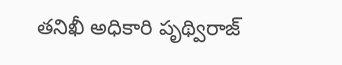తనిఖీ అధికారి పృథ్విరాజ్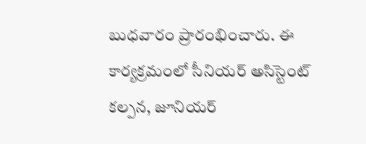బుధవారం ప్రారంభించారు. ఈ కార్యక్రమంలో సీనియర్ అసిస్టెంట్ కల్పన, జూనియర్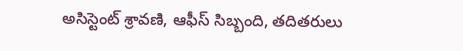అసిస్టెంట్ శ్రావణి, ఆఫీస్ సిబ్బంది, తదితరులు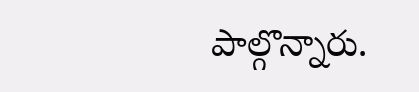పాల్గొన్నారు.